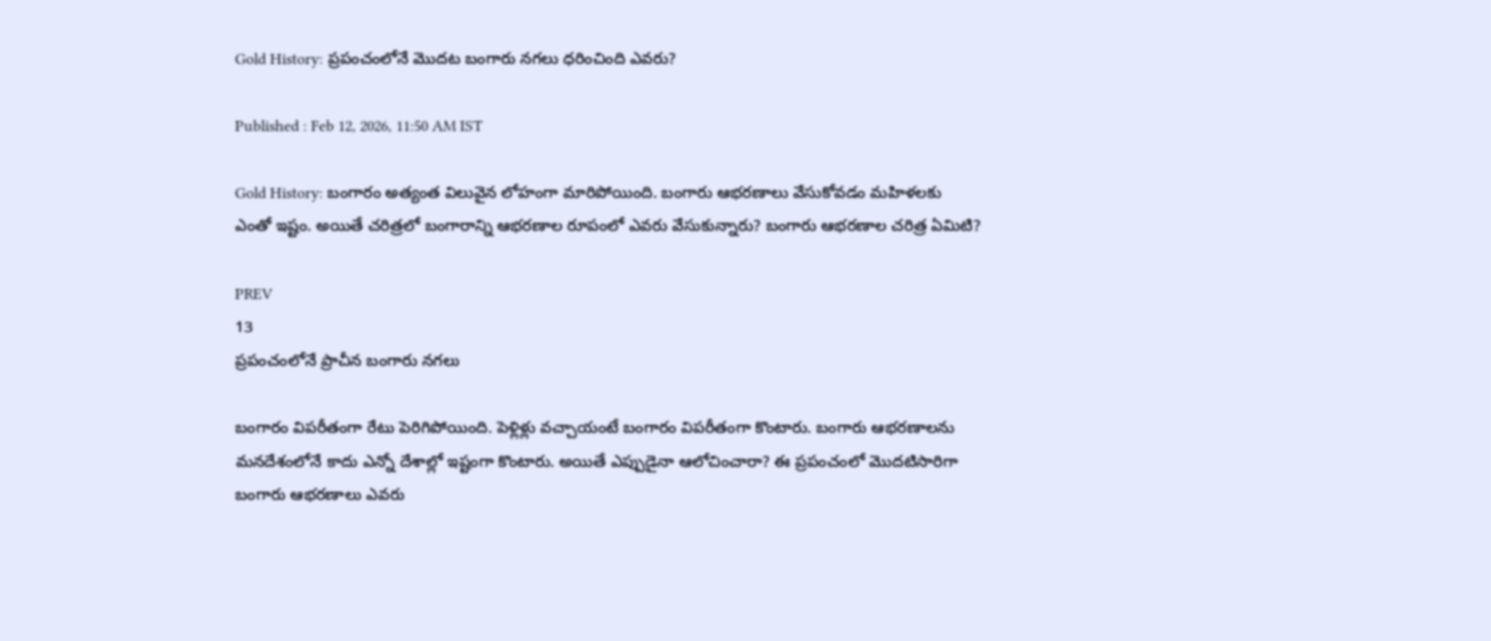Gold History: ప్రపంచంలోనే మొదట బంగారు నగలు ధరించింది ఎవరు?

Published : Feb 12, 2026, 11:50 AM IST

Gold History: బంగారం అత్యంత విలువైన లోహంగా మారిపోయింది. బంగారు ఆభరణాలు వేసుకోవడం మహిళలకు ఎంతో ఇష్టం. అయితే చరిత్రలో బంగారాన్ని ఆభరణాల రూపంలో ఎవరు వేసుకున్నారు? బంగారు ఆభరణాల చరిత్ర ఏమిటి?

PREV
13
ప్రపంచంలోనే ప్రాచీన బంగారు నగలు

బంగారం విపరీతంగా రేటు పెరిగిపోయింది. పెళ్లిళ్లు వచ్చాయంటే బంగారం విపరీతంగా కొంటారు. బంగారు ఆభరణాలను మనదేశంలోనే కాదు ఎన్నో దేశాల్లో ఇష్టంగా కొంటారు. అయితే ఎప్పుడైనా ఆలోచించారా? ఈ ప్రపంచంలో మొదటిసారిగా బంగారు ఆభరణాలు ఎవరు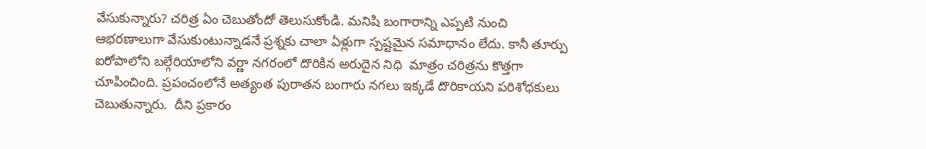వేసుకున్నారు? చరిత్ర ఏం చెబుతోందో తెలుసుకోండి. మనిషి బంగారాన్ని ఎప్పటి నుంచి ఆభరణాలుగా వేసుకుంటున్నాడనే ప్రశ్నకు చాలా ఏళ్లుగా స్పష్టమైన సమాధానం లేదు. కానీ తూర్పు ఐరోపాలోని బల్గేరియాలోని వర్ణా నగరంలో దొరికిన అరుదైన నిధి  మాత్రం చరిత్రను కొత్తగా చూపించింది. ప్రపంచంలోనే అత్యంత పురాతన బంగారు నగలు ఇక్కడే దొరికాయని పరిశోధకులు చెబుతున్నారు.  దీని ప్రకారం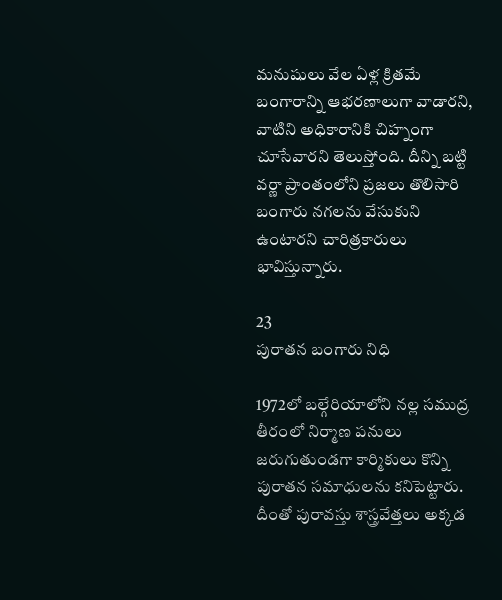మనుషులు వేల ఏళ్ల క్రితమే బంగారాన్ని ఆభరణాలుగా వాడారని, వాటిని అధికారానికి చిహ్నంగా చూసేవారని తెలుస్తోంది. దీన్ని బట్టి వర్ణా ప్రాంతంలోని ప్రజలు తొలిసారి బంగారు నగలను వేసుకుని ఉంటారని చారిత్రకారులు భావిస్తున్నారు.

23
పురాతన బంగారు నిధి

1972లో బల్గేరియాలోని నల్ల సముద్ర తీరంలో నిర్మాణ పనులు జరుగుతుండగా కార్మికులు కొన్ని పురాతన సమాధులను కనిపెట్టారు. దీంతో పురావస్తు శాస్త్రవేత్తలు అక్కడ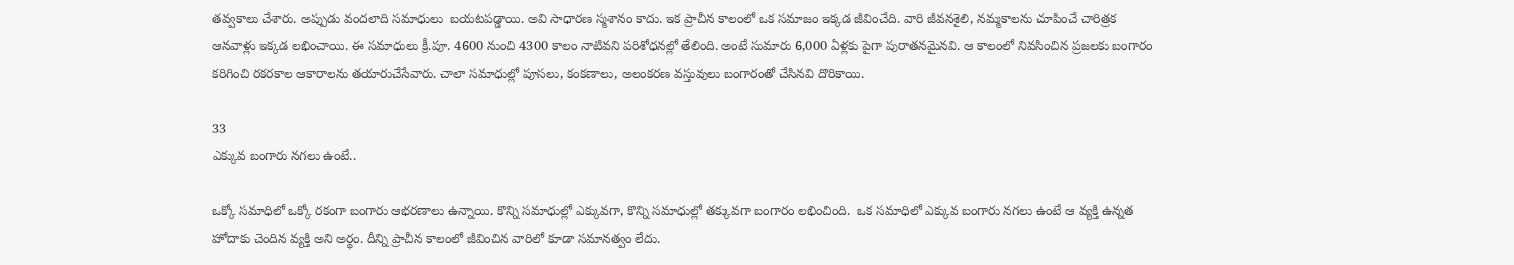తవ్వకాలు చేశారు. అప్పుడు వందలాది సమాధులు  బయటపడ్డాయి. అవి సాధారణ స్మశానం కాదు. ఇక ప్రాచీన కాలంలో ఒక సమాజం ఇక్కడ జీవించేది. వారి జీవనశైలి, నమ్మకాలను చూపించే చారిత్రక ఆనవాళ్లు ఇక్కడ లభించాయి. ఈ సమాధులు క్రీ.పూ. 4600 నుంచి 4300 కాలం నాటివని పరిశోధనల్లో తేలింది. అంటే సుమారు 6,000 ఏళ్లకు పైగా పురాతనమైనవి. ఆ కాలంలో నివసించిన ప్రజలకు బంగారం కరిగించి రకరకాల ఆకారాలను తయారుచేసేవారు. చాలా సమాధుల్లో పూసలు, కంకణాలు, అలంకరణ వస్తువులు బంగారంతో చేసినవి దొరికాయి.

33
ఎక్కువ బంగారు నగలు ఉంటే..

ఒక్కో సమాధిలో ఒక్కో రకంగా బంగారు ఆభరణాలు ఉన్నాయి. కొన్ని సమాధుల్లో ఎక్కువగా, కొన్ని సమాధుల్లో తక్కువగా బంగారం లభించింది.  ఒక సమాధిలో ఎక్కువ బంగారు నగలు ఉంటే ఆ వ్యక్తి ఉన్నత హోదాకు చెందిన వ్యక్తి అని అర్థం. దీన్ని ప్రాచీన కాలంలో జీవించిన వారిలో కూడా సమానత్వం లేదు.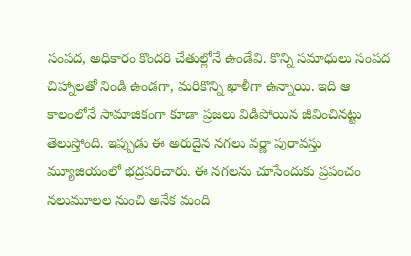సంపద, అధికారం కొందరి చేతుల్లోనే ఉండేవి. కొన్ని సమాధులు సంపద చిహ్నాలతో నిండి ఉండగా, మరికొన్ని ఖాళీగా ఉన్నాయి. ఇది ఆ కాలంలోనే సామాజికంగా కూడా ప్రజలు విడిపోయిన జీవించినట్టు తెలుస్తోంది. ఇప్పుడు ఈ అరుదైన నగలు వర్ణా పురావస్తు మ్యూజియంలో భద్రపరిచారు. ఈ నగలను చూసేందుకు ప్రపంచం నలుమూలల నుంచి అనేక మంది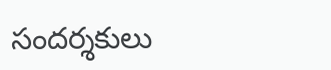సందర్శకులు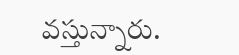వస్తున్నారు.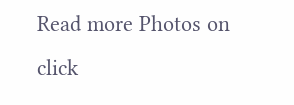Read more Photos on
click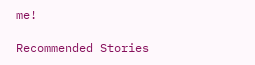me!

Recommended Stories